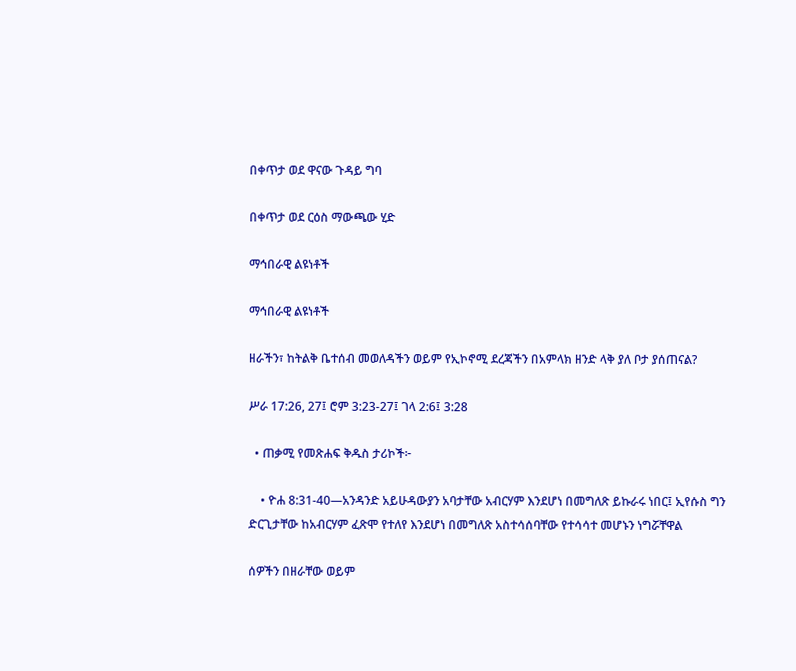በቀጥታ ወደ ዋናው ጉዳይ ግባ

በቀጥታ ወደ ርዕስ ማውጫው ሂድ

ማኅበራዊ ልዩነቶች

ማኅበራዊ ልዩነቶች

ዘራችን፣ ከትልቅ ቤተሰብ መወለዳችን ወይም የኢኮኖሚ ደረጃችን በአምላክ ዘንድ ላቅ ያለ ቦታ ያሰጠናል?

ሥራ 17:26, 27፤ ሮም 3:23-27፤ ገላ 2:6፤ 3:28

  • ጠቃሚ የመጽሐፍ ቅዱስ ታሪኮች፦

    • ዮሐ 8:31-40—አንዳንድ አይሁዳውያን አባታቸው አብርሃም እንደሆነ በመግለጽ ይኩራሩ ነበር፤ ኢየሱስ ግን ድርጊታቸው ከአብርሃም ፈጽሞ የተለየ እንደሆነ በመግለጽ አስተሳሰባቸው የተሳሳተ መሆኑን ነግሯቸዋል

ሰዎችን በዘራቸው ወይም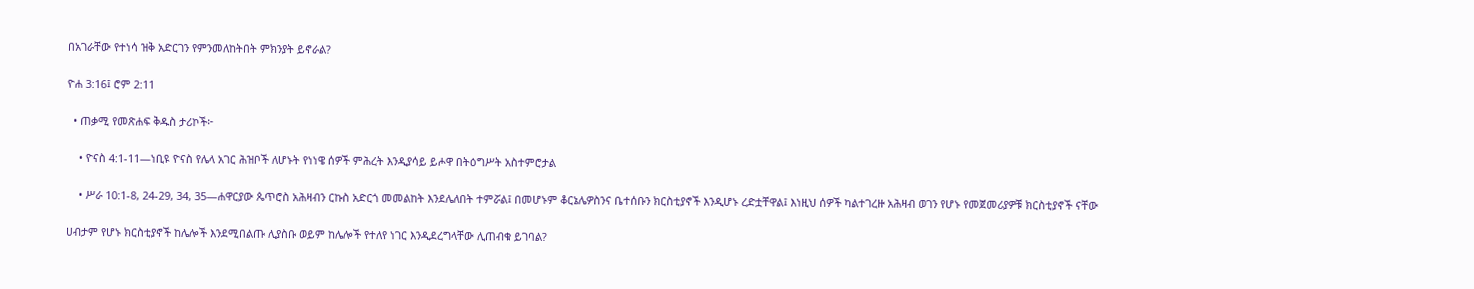በአገራቸው የተነሳ ዝቅ አድርገን የምንመለከትበት ምክንያት ይኖራል?

ዮሐ 3:16፤ ሮም 2:11

  • ጠቃሚ የመጽሐፍ ቅዱስ ታሪኮች፦

    • ዮናስ 4:1-11—ነቢዩ ዮናስ የሌላ አገር ሕዝቦች ለሆኑት የነነዌ ሰዎች ምሕረት እንዲያሳይ ይሖዋ በትዕግሥት አስተምሮታል

    • ሥራ 10:1-8, 24-29, 34, 35—ሐዋርያው ጴጥሮስ አሕዛብን ርኩስ አድርጎ መመልከት እንደሌለበት ተምሯል፤ በመሆኑም ቆርኔሌዎስንና ቤተሰቡን ክርስቲያኖች እንዲሆኑ ረድቷቸዋል፤ እነዚህ ሰዎች ካልተገረዙ አሕዛብ ወገን የሆኑ የመጀመሪያዎቹ ክርስቲያኖች ናቸው

ሀብታም የሆኑ ክርስቲያኖች ከሌሎች እንደሚበልጡ ሊያስቡ ወይም ከሌሎች የተለየ ነገር እንዲደረግላቸው ሊጠብቁ ይገባል?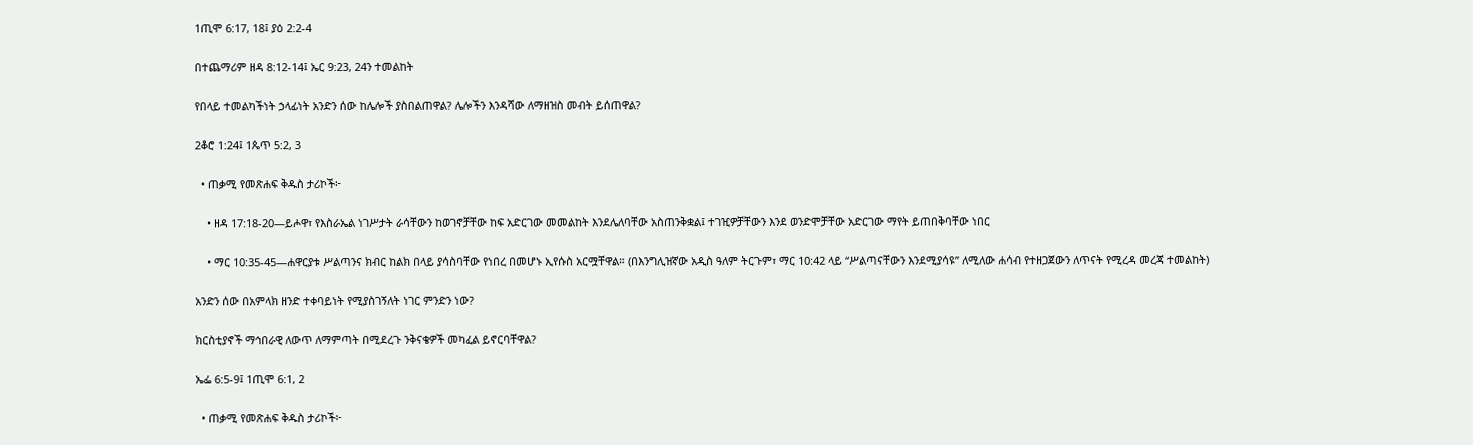1ጢሞ 6:17, 18፤ ያዕ 2:2-4

በተጨማሪም ዘዳ 8:12-14፤ ኤር 9:23, 24ን ተመልከት

የበላይ ተመልካችነት ኃላፊነት አንድን ሰው ከሌሎች ያስበልጠዋል? ሌሎችን እንዳሻው ለማዘዝስ መብት ይሰጠዋል?

2ቆሮ 1:24፤ 1ጴጥ 5:2, 3

  • ጠቃሚ የመጽሐፍ ቅዱስ ታሪኮች፦

    • ዘዳ 17:18-20—ይሖዋ፣ የእስራኤል ነገሥታት ራሳቸውን ከወገኖቻቸው ከፍ አድርገው መመልከት እንደሌለባቸው አስጠንቅቋል፤ ተገዢዎቻቸውን እንደ ወንድሞቻቸው አድርገው ማየት ይጠበቅባቸው ነበር

    • ማር 10:35-45—ሐዋርያቱ ሥልጣንና ክብር ከልክ በላይ ያሳስባቸው የነበረ በመሆኑ ኢየሱስ አርሟቸዋል። (በእንግሊዝኛው አዲስ ዓለም ትርጉም፣ ማር 10:42 ላይ “ሥልጣናቸውን እንደሚያሳዩ” ለሚለው ሐሳብ የተዘጋጀውን ለጥናት የሚረዳ መረጃ ተመልከት)

አንድን ሰው በአምላክ ዘንድ ተቀባይነት የሚያስገኝለት ነገር ምንድን ነው?

ክርስቲያኖች ማኅበራዊ ለውጥ ለማምጣት በሚደረጉ ንቅናቄዎች መካፈል ይኖርባቸዋል?

ኤፌ 6:5-9፤ 1ጢሞ 6:1, 2

  • ጠቃሚ የመጽሐፍ ቅዱስ ታሪኮች፦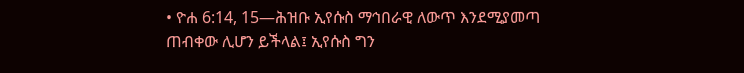• ዮሐ 6:14, 15—ሕዝቡ ኢየሱስ ማኅበራዊ ለውጥ እንደሚያመጣ ጠብቀው ሊሆን ይችላል፤ ኢየሱስ ግን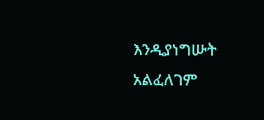እንዲያነግሡት አልፈለገም